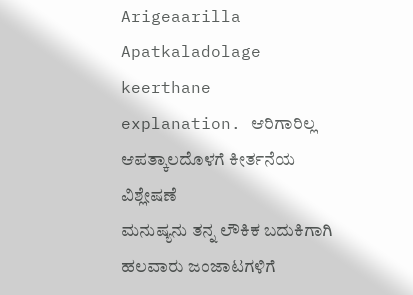Arigeaarilla Apatkaladolage keerthane explanation. ಆರಿಗಾರಿಲ್ಲ ಆಪತ್ಕಾಲದೊಳಗೆ ಕೀರ್ತನೆಯ ವಿಶ್ಲೇಷಣೆ
ಮನುಷ್ಯನು ತನ್ನ ಲೌಕಿಕ ಬದುಕಿಗಾಗಿ ಹಲವಾರು ಜಂಜಾಟಗಳಿಗೆ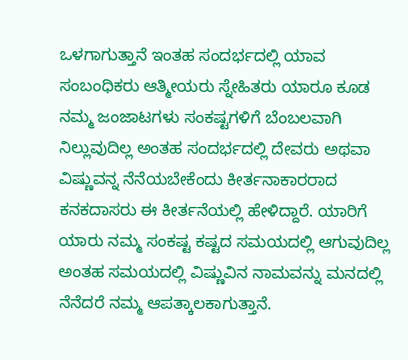ಒಳಗಾಗುತ್ತಾನೆ ಇಂತಹ ಸಂದರ್ಭದಲ್ಲಿ ಯಾವ ಸಂಬಂಧಿಕರು ಆತ್ಮೀಯರು ಸ್ನೇಹಿತರು ಯಾರೂ ಕೂಡ ನಮ್ಮ ಜಂಜಾಟಗಳು ಸಂಕಷ್ಟಗಳಿಗೆ ಬೆಂಬಲವಾಗಿ ನಿಲ್ಲುವುದಿಲ್ಲ ಅಂತಹ ಸಂದರ್ಭದಲ್ಲಿ ದೇವರು ಅಥವಾ ವಿಷ್ಣುವನ್ನ ನೆನೆಯಬೇಕೆಂದು ಕೀರ್ತನಾಕಾರರಾದ ಕನಕದಾಸರು ಈ ಕೀರ್ತನೆಯಲ್ಲಿ ಹೇಳಿದ್ದಾರೆ. ಯಾರಿಗೆ ಯಾರು ನಮ್ಮ ಸಂಕಷ್ಟ ಕಷ್ಟದ ಸಮಯದಲ್ಲಿ ಆಗುವುದಿಲ್ಲ ಅಂತಹ ಸಮಯದಲ್ಲಿ ವಿಷ್ಣುವಿನ ನಾಮವನ್ನು ಮನದಲ್ಲಿ ನೆನೆದರೆ ನಮ್ಮ ಆಪತ್ಕಾಲಕಾಗುತ್ತಾನೆ.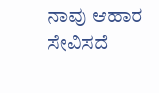ನಾವು ಆಹಾರ ಸೇವಿಸದೆ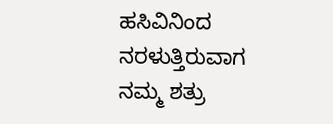ಹಸಿವಿನಿಂದ ನರಳುತ್ತಿರುವಾಗ ನಮ್ಮ ಶತ್ರು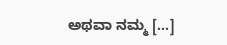ಅಥವಾ ನಮ್ಮ […]